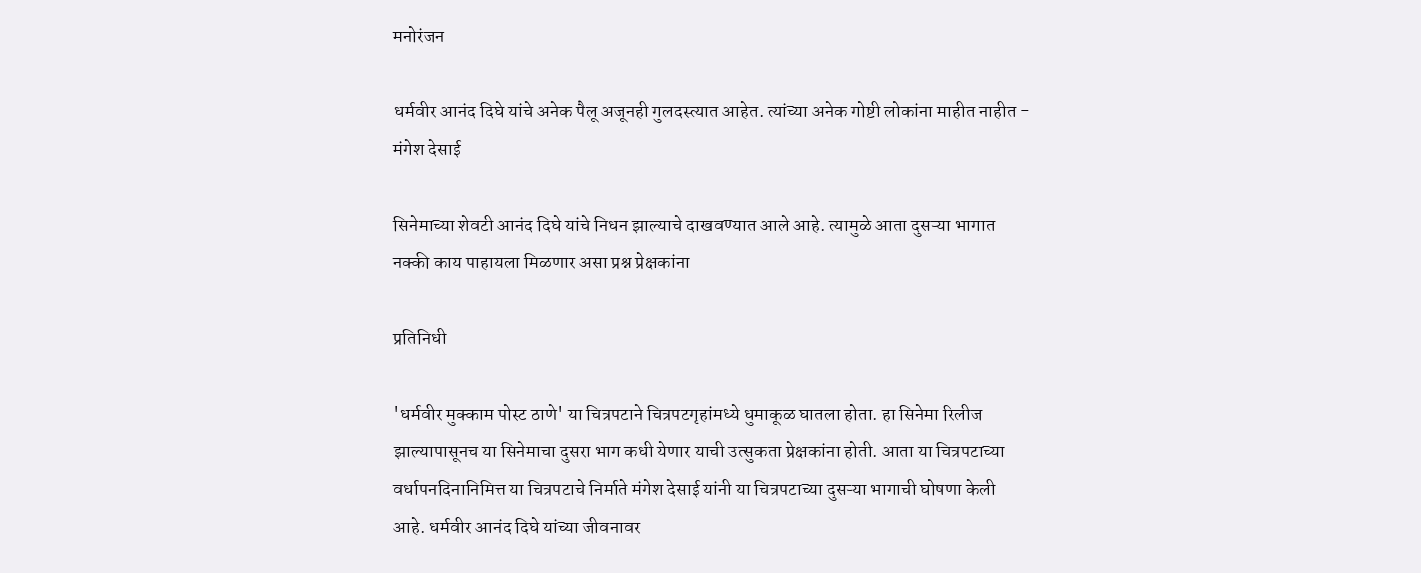मनोरंजन

धर्मवीर आनंद दिघे यांचे अनेक पैलू अजूनही गुलदस्त्यात आहेत. त्यांच्या अनेक गोष्टी लोकांना माहीत नाहीत - मंगेश देसाई

सिनेमाच्या शेवटी आनंद दिघे यांचे निधन झाल्याचे दाखवण्यात आले आहे. त्यामुळे आता दुसऱ्या भागात नक्की काय पाहायला मिळणार असा प्रश्न प्रेक्षकांना

प्रतिनिधी

'धर्मवीर मुक्काम पोस्ट ठाणे' या चित्रपटाने चित्रपटगृहांमध्ये धुमाकूळ घातला होता. हा सिनेमा रिलीज झाल्यापासूनच या सिनेमाचा दुसरा भाग कधी येणार याची उत्सुकता प्रेक्षकांना होती. आता या चित्रपटाच्या वर्धापनदिनानिमित्त या चित्रपटाचे निर्माते मंगेश देसाई यांनी या चित्रपटाच्या दुसऱ्या भागाची घोषणा केली आहे. धर्मवीर आनंद दिघे यांच्या जीवनावर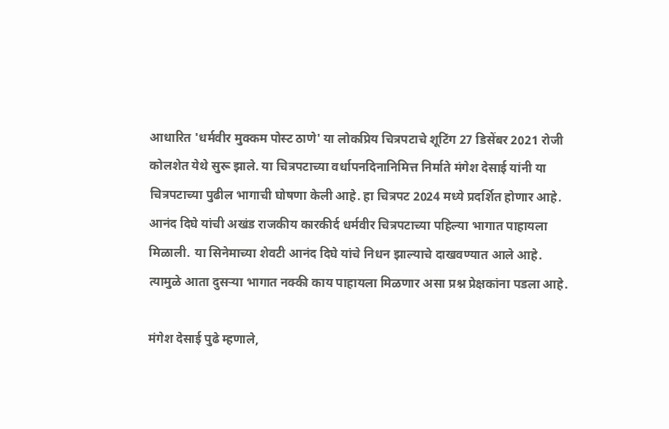आधारित 'धर्मवीर मुक्कम पोस्ट ठाणे' या लोकप्रिय चित्रपटाचे शूटिंग 27 डिसेंबर 2021 रोजी कोलशेत येथे सुरू झाले. या चित्रपटाच्या वर्धापनदिनानिमित्त निर्माते मंगेश देसाई यांनी या चित्रपटाच्या पुढील भागाची घोषणा केली आहे. हा चित्रपट 2024 मध्ये प्रदर्शित होणार आहे. आनंद दिघे यांची अखंड राजकीय कारकीर्द धर्मवीर चित्रपटाच्या पहिल्या भागात पाहायला मिळाली. या सिनेमाच्या शेवटी आनंद दिघे यांचे निधन झाल्याचे दाखवण्यात आले आहे. त्यामुळे आता दुसऱ्या भागात नक्की काय पाहायला मिळणार असा प्रश्न प्रेक्षकांना पडला आहे.

मंगेश देसाई पुढे म्हणाले,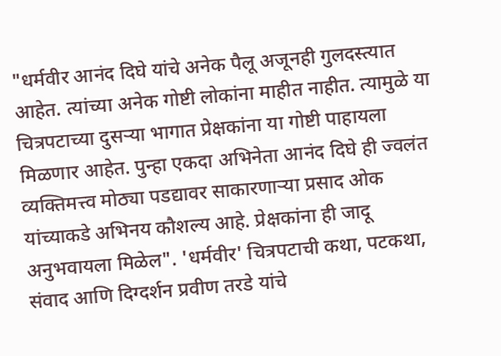"धर्मवीर आनंद दिघे यांचे अनेक पैलू अजूनही गुलदस्त्यात आहेत. त्यांच्या अनेक गोष्टी लोकांना माहीत नाहीत. त्यामुळे या चित्रपटाच्या दुसऱ्या भागात प्रेक्षकांना या गोष्टी पाहायला मिळणार आहेत. पुन्हा एकदा अभिनेता आनंद दिघे ही ज्वलंत व्यक्तिमत्त्व मोठ्या पडद्यावर साकारणाऱ्या प्रसाद ओक यांच्याकडे अभिनय कौशल्य आहे. प्रेक्षकांना ही जादू अनुभवायला मिळेल". 'धर्मवीर' चित्रपटाची कथा, पटकथा, संवाद आणि दिग्दर्शन प्रवीण तरडे यांचे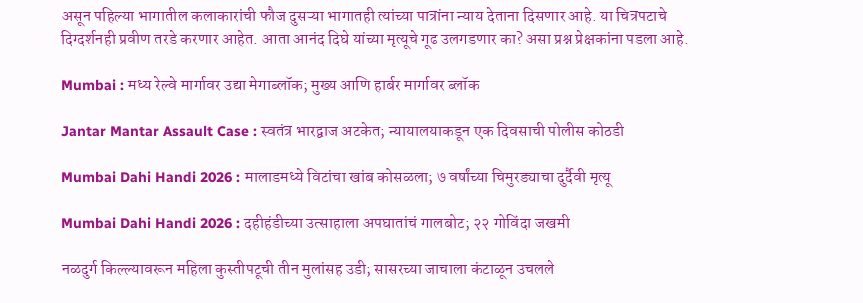असून पहिल्या भागातील कलाकारांची फौज दुसऱ्या भागातही त्यांच्या पात्रांना न्याय देताना दिसणार आहे. या चित्रपटाचे दिग्दर्शनही प्रवीण तरडे करणार आहेत. आता आनंद दिघे यांच्या मृत्यूचे गूढ उलगडणार का? असा प्रश्न प्रेक्षकांना पडला आहे.

Mumbai : मध्य रेल्वे मार्गावर उद्या मेगाब्लॉक; मुख्य आणि हार्बर मार्गावर ब्लॉक

Jantar Mantar Assault Case : स्वतंत्र भारद्वाज अटकेत; न्यायालयाकडून एक दिवसाची पोलीस कोठडी

Mumbai Dahi Handi 2026 : मालाडमध्ये विटांचा खांब कोसळला; ७ वर्षांच्या चिमुरड्याचा दुर्दैवी मृत्यू

Mumbai Dahi Handi 2026 : दहीहंडीच्या उत्साहाला अपघातांचं गालबोट; २२ गोविंदा जखमी

नळदुर्ग किल्ल्यावरून महिला कुस्तीपटूची तीन मुलांसह उडी; सासरच्या जाचाला कंटाळून उचलले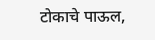टोकाचे पाऊल,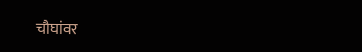चौघांवर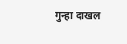गुन्हा दाखल